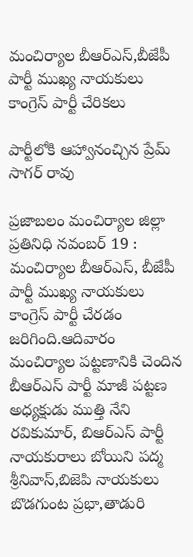మంచిర్యాల బీఆర్ఎస్,బీజేపీ పార్టీ ముఖ్య నాయకులు కాంగ్రెస్ పార్టీ చేరికలు

పార్టీలోకి ఆహ్వానంచ్చిన ప్రేమ్ సాగర్ రావు

ప్రజాబలం మంచిర్యాల జిల్లా ప్రతినిధి నవంబర్ 19 : మంచిర్యాల బీఆర్ఎస్, బీజేపీ పార్టీ ముఖ్య నాయకులు కాంగ్రెస్ పార్టీ చేరడం జరిగింది.ఆదివారం
మంచిర్యాల పట్టణానికి చెందిన బీఆర్ఎస్ పార్టీ మాజీ పట్టణ అధ్యక్షుడు ముత్తి నేని రవికుమార్, బిఆర్ఎస్ పార్టీ నాయకురాలు బోయిని పద్మ శ్రీనివాస్,బిజెపి నాయకులు బొడగుంట ప్రభా,తాడురి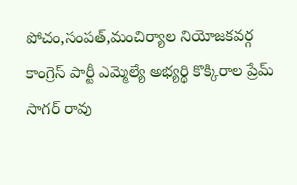పోచం,సంపత్,మంచిర్యాల నియోజకవర్గ కాంగ్రెస్ పార్టీ ఎమ్మెల్యే అభ్యర్థి కొక్కిరాల ప్రేమ్ సాగర్ రావు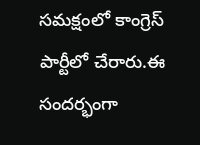సమక్షంలో కాంగ్రెస్ పార్టీలో చేరారు.ఈ సందర్భంగా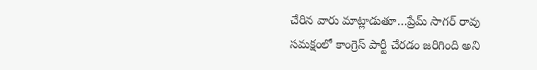చేరిన వారు మాట్లాడుతూ…ప్రేమ్ సాగర్ రావు సమక్షంలో కాంగ్రెస్ పార్టీ చేరడం జరిగింది అని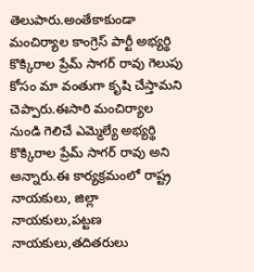తెలుపారు.అంతేకాకుండా మంచిర్యాల కాంగ్రెస్ పార్టీ అభ్యర్థి కొక్కిరాల ప్రేమ్ సాగర్ రావు గెలుపు కోసం మా వంతుగా కృషి చేస్తామని చెప్పారు.ఈసారి మంచిర్యాల నుండి గెలిచే ఎమ్మెల్యే అభ్యర్థి కొక్కిరాల ప్రేమ్ సాగర్ రావు అని అన్నారు.ఈ కార్యక్రమంలో రాష్ట్ర నాయకులు, జిల్లా నాయకులు,పట్టణ నాయకులు,తదితరులు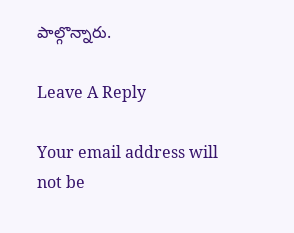పాల్గొన్నారు.

Leave A Reply

Your email address will not be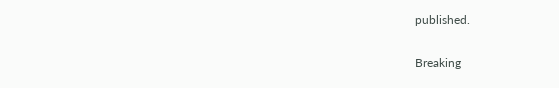published.

Breaking